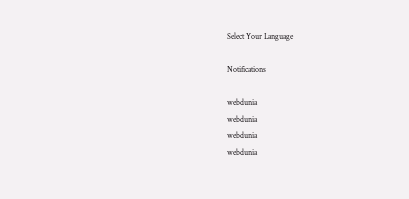Select Your Language

Notifications

webdunia
webdunia
webdunia
webdunia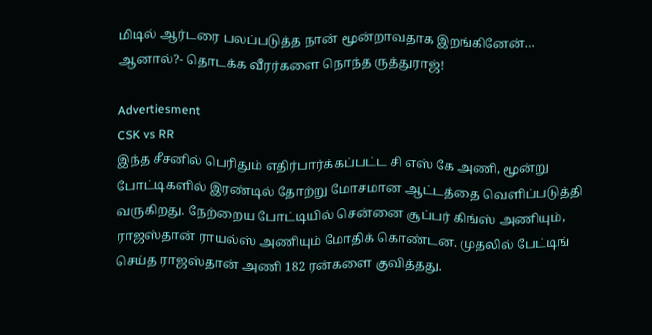மிடில் ஆர்டரை பலப்படுத்த நான் மூன்றாவதாக இறங்கினேன்… ஆனால்?- தொடக்க வீரர்களை நொந்த ருத்துராஜ்!

Advertiesment
CSK vs RR
இந்த சீசனில் பெரிதும் எதிர்பார்க்கப்பட்ட சி எஸ் கே அணி, மூன்று போட்டிகளில் இரண்டில் தோற்று மோசமான ஆட்டத்தை வெளிப்படுத்தி வருகிறது. நேற்றைய போட்டியில் சென்னை சூப்பர் கிங்ஸ் அணியும், ராஜஸ்தான் ராயல்ஸ் அணியும் மோதிக் கொண்டன. முதலில் பேட்டிங் செய்த ராஜஸ்தான் அணி 182 ரன்களை குவித்தது.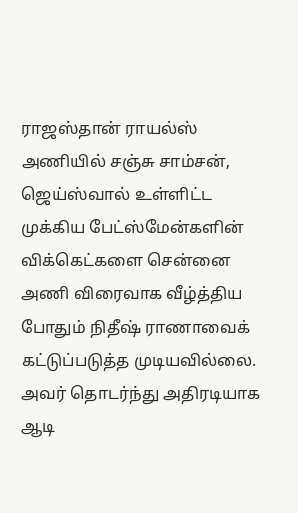ராஜஸ்தான் ராயல்ஸ் அணியில் சஞ்சு சாம்சன், ஜெய்ஸ்வால் உள்ளிட்ட முக்கிய பேட்ஸ்மேன்களின் விக்கெட்களை சென்னை அணி விரைவாக வீழ்த்திய போதும் நிதீஷ் ராணாவைக் கட்டுப்படுத்த முடியவில்லை. அவர் தொடர்ந்து அதிரடியாக ஆடி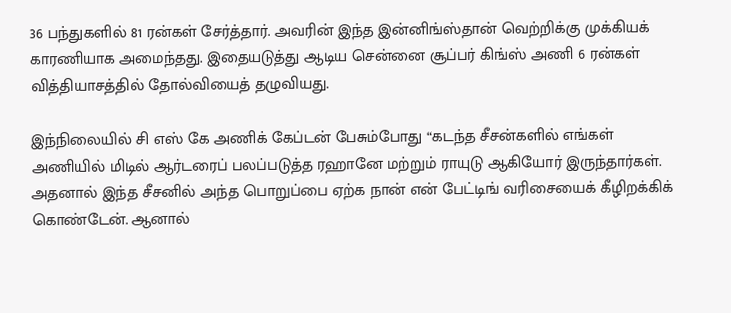36 பந்துகளில் 81 ரன்கள் சேர்த்தார். அவரின் இந்த இன்னிங்ஸ்தான் வெற்றிக்கு முக்கியக் காரணியாக அமைந்தது. இதையடுத்து ஆடிய சென்னை சூப்பர் கிங்ஸ் அணி 6 ரன்கள் வித்தியாசத்தில் தோல்வியைத் தழுவியது.

இந்நிலையில் சி எஸ் கே அணிக் கேப்டன் பேசும்போது “கடந்த சீசன்களில் எங்கள் அணியில் மிடில் ஆர்டரைப் பலப்படுத்த ரஹானே மற்றும் ராயுடு ஆகியோர் இருந்தார்கள். அதனால் இந்த சீசனில் அந்த பொறுப்பை ஏற்க நான் என் பேட்டிங் வரிசையைக் கீழிறக்கிக் கொண்டேன். ஆனால்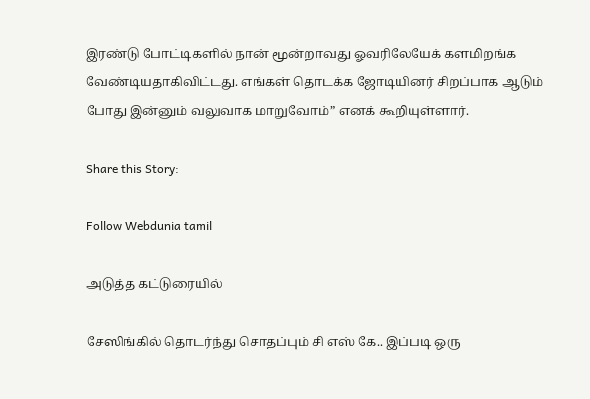இரண்டு போட்டிகளில் நான் மூன்றாவது ஓவரிலேயேக் களமிறங்க வேண்டியதாகிவிட்டது. எங்கள் தொடக்க ஜோடியினர் சிறப்பாக ஆடும் போது இன்னும் வலுவாக மாறுவோம்” எனக் கூறியுள்ளார்.

Share this Story:

Follow Webdunia tamil

அடுத்த கட்டுரையில்

சேஸிங்கில் தொடர்ந்து சொதப்பும் சி எஸ் கே.. இப்படி ஒரு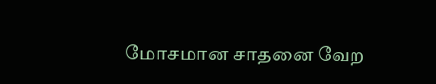மோசமான சாதனை வேற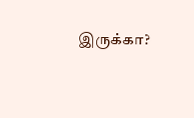இருக்கா?